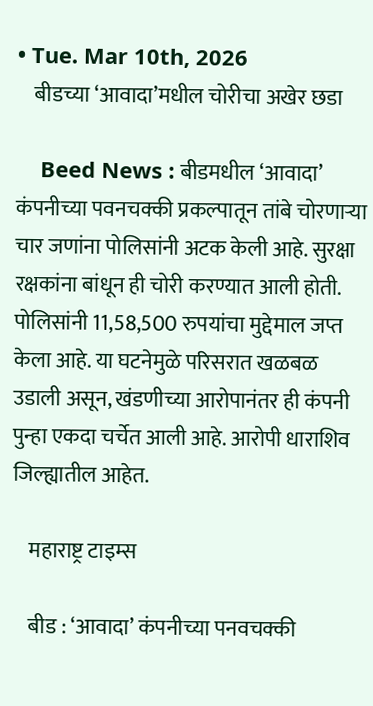• Tue. Mar 10th, 2026
    बीडच्या ‘आवादा’मधील चोरीचा अखेर छडा

    Beed News : बीडमधील ‘आवादा’ कंपनीच्या पवनचक्की प्रकल्पातून तांबे चोरणाऱ्या चार जणांना पोलिसांनी अटक केली आहे. सुरक्षा रक्षकांना बांधून ही चोरी करण्यात आली होती. पोलिसांनी 11,58,500 रुपयांचा मुद्देमाल जप्त केला आहे. या घटनेमुळे परिसरात खळबळ उडाली असून, खंडणीच्या आरोपानंतर ही कंपनी पुन्हा एकदा चर्चेत आली आहे. आरोपी धाराशिव जिल्ह्यातील आहेत.

    महाराष्ट्र टाइम्स

    बीड : ‘आवादा’ कंपनीच्या पनवचक्की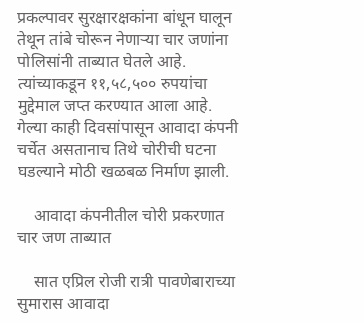प्रकल्पावर सुरक्षारक्षकांना बांधून घालून तेथून तांबे चोरून नेणाऱ्या चार जणांना पोलिसांनी ताब्यात घेतले आहे. त्यांच्याकडून ११,५८,५०० रुपयांचा मुद्देमाल जप्त करण्यात आला आहे. गेल्या काही दिवसांपासून आवादा कंपनी चर्चेत असतानाच तिथे चोरीची घटना घडल्याने मोठी खळबळ निर्माण झाली.

    आवादा कंपनीतील चोरी प्रकरणात चार जण ताब्यात

    सात एप्रिल रोजी रात्री पावणेबाराच्या सुमारास आवादा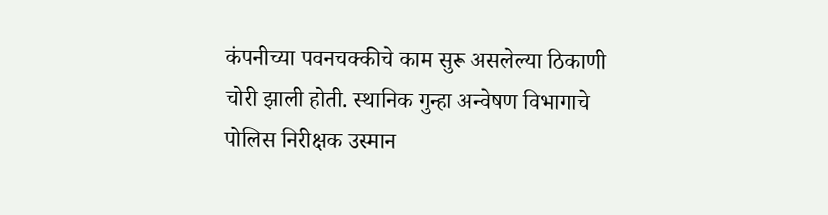कंपनीच्या पवनचक्कीचे काम सुरू असलेल्या ठिकाणी चोरी झाली होती. स्थानिक गुन्हा अन्वेषण विभागाचे पोलिस निरीक्षक उस्मान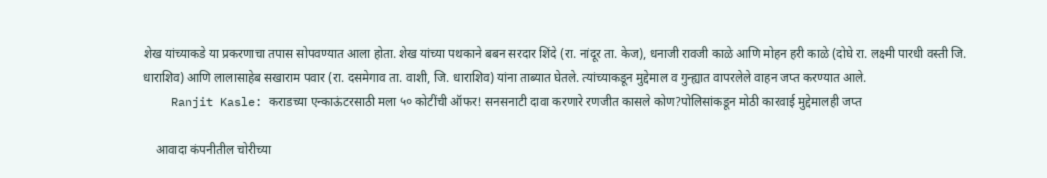शेख यांच्याकडे या प्रकरणाचा तपास सोपवण्यात आला होता. शेख यांच्या पथकाने बबन सरदार शिंदे (रा. नांदूर ता. केज), धनाजी रावजी काळे आणि मोहन हरी काळे (दोघे रा. लक्ष्मी पारधी वस्ती जि. धाराशिव) आणि लालासाहेब सखाराम पवार (रा. दसमेगाव ता. वाशी, जि. धाराशिव) यांना ताब्यात घेतले. त्यांच्याकडून मुद्देमाल व गुन्ह्यात वापरलेले वाहन जप्त करण्यात आले.
    Ranjit Kasle: कराडच्या एन्काऊंटरसाठी मला ५० कोटींची ऑफर! सनसनाटी दावा करणारे रणजीत कासले कोण?पोलिसांकडून मोठी कारवाई मुद्देमालही जप्त

    आवादा कंपनीतील चोरीच्या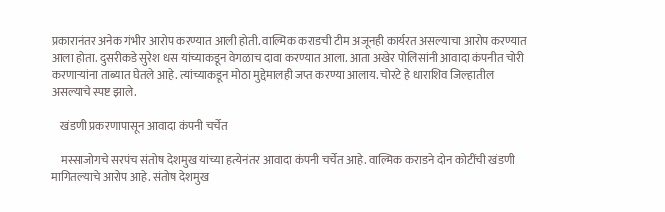प्रकारानंतर अनेक गंभीर आरोप करण्यात आली होती. वाल्मिक कराडची टीम अजूनही कार्यरत असल्याचा आरोप करण्यात आला होता. दुसरीकडे सुरेश धस यांच्याकडून वेगळाच दावा करण्यात आला. आता अखेर पोलिसांनी आवादा कंपनीत चोरी करणाऱ्यांना ताब्यात घेतले आहे. त्यांच्याकडून मोठा मुद्देमालही जप्त करण्या आलाय. चोरटे हे धाराशिव जिल्हातील असल्याचे स्पष्ट झाले.

    खंडणी प्रकरणापासून आवादा कंपनी चर्चेत

    मस्साजोगचे सरपंच संतोष देशमुख यांच्या हत्येनंतर आवादा कंपनी चर्चेत आहे. वाल्मिक कराडने दोन कोटींची खंडणी मागितल्याचे आरोप आहे. संतोष देशमुख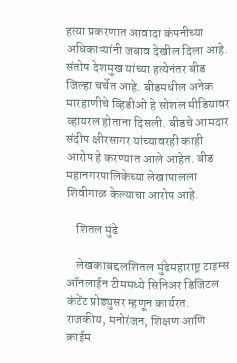हत्या प्रकरणात आवादा कंपनीच्या अधिकाऱ्यांनी जबाव देखील दिला आहे. संतोष देशमुख यांच्या हत्येनंतर बीड जिल्हा चर्चेत आहे. बीडमधील अनेक मारहाणीचे व्हिडीओ हे सोशल मीडियावर व्हायरल होताना दिसली. बीडचे आमदार संदीप क्षीरसागर यांच्यावरही काही आरोप हे करण्यात आले आहेत. बीड महानगरपालिकेच्या लेखापालला शिवीगाळ केल्याचा आरोप आहे.

    शितल मुंढे

    लेखकाबद्दलशितल मुंढेमहाराष्ट्र टाइम्स ऑनलाईन टीममध्ये सिनिअर डिजिटल कंटेंट प्रोड्युसर म्हणून कार्यरत. राजकीय, मनोरंजन, शिक्षण आणि क्राईम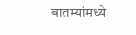बातम्यांमध्ये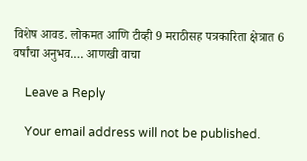विशेष आवड. लोकमत आणि टीव्ही 9 मराठीसह पत्रकारिता क्षेत्रात 6 वर्षांचा अनुभव.… आणखी वाचा

    Leave a Reply

    Your email address will not be published.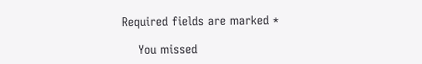Required fields are marked *

    You missed